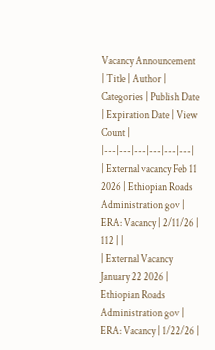Vacancy Announcement
| Title | Author | Categories | Publish Date | Expiration Date | View Count |
|---|---|---|---|---|---|
| External vacancy Feb 11 2026 | Ethiopian Roads Administration gov | ERA: Vacancy | 2/11/26 | 112 | |
| External Vacancy January 22 2026 | Ethiopian Roads Administration gov | ERA: Vacancy | 1/22/26 |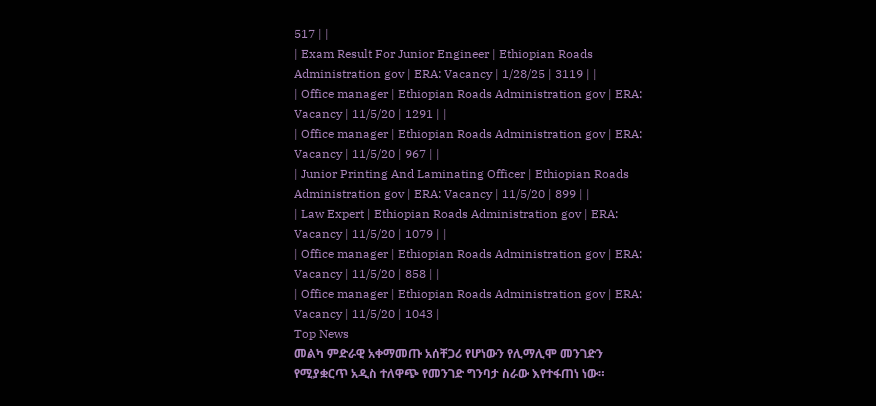517 | |
| Exam Result For Junior Engineer | Ethiopian Roads Administration gov | ERA: Vacancy | 1/28/25 | 3119 | |
| Office manager | Ethiopian Roads Administration gov | ERA: Vacancy | 11/5/20 | 1291 | |
| Office manager | Ethiopian Roads Administration gov | ERA: Vacancy | 11/5/20 | 967 | |
| Junior Printing And Laminating Officer | Ethiopian Roads Administration gov | ERA: Vacancy | 11/5/20 | 899 | |
| Law Expert | Ethiopian Roads Administration gov | ERA: Vacancy | 11/5/20 | 1079 | |
| Office manager | Ethiopian Roads Administration gov | ERA: Vacancy | 11/5/20 | 858 | |
| Office manager | Ethiopian Roads Administration gov | ERA: Vacancy | 11/5/20 | 1043 |
Top News
መልካ ምድራዊ አቀማመጡ አሰቸጋሪ የሆነውን የሊማሊሞ መንገድን የሚያቋርጥ አዲስ ተለዋጭ የመንገድ ግንባታ ስራው እየተፋጠነ ነው።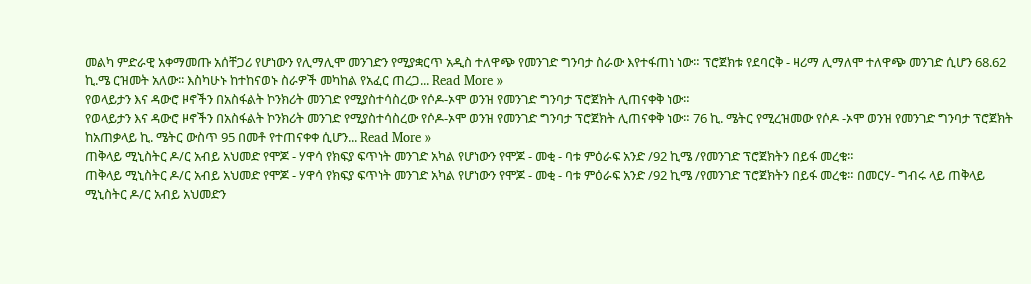መልካ ምድራዊ አቀማመጡ አሰቸጋሪ የሆነውን የሊማሊሞ መንገድን የሚያቋርጥ አዲስ ተለዋጭ የመንገድ ግንባታ ስራው እየተፋጠነ ነው። ፕሮጀክቱ የደባርቅ - ዛሪማ ሊማለሞ ተለዋጭ መንገድ ሲሆን 68.62 ኪ.ሜ ርዝመት አለው፡፡ እስካሁኑ ከተከናወኑ ስራዎች መካከል የአፈር ጠረጋ... Read More »
የወላይታን እና ዳውሮ ዞኖችን በአስፋልት ኮንክሪት መንገድ የሚያስተሳስረው የሶዶ-ኦሞ ወንዝ የመንገድ ግንባታ ፕሮጀክት ሊጠናቀቅ ነው።
የወላይታን እና ዳውሮ ዞኖችን በአስፋልት ኮንክሪት መንገድ የሚያስተሳስረው የሶዶ-ኦሞ ወንዝ የመንገድ ግንባታ ፕሮጀክት ሊጠናቀቅ ነው። 76 ኪ. ሜትር የሚረዝመው የሶዶ -ኦሞ ወንዝ የመንገድ ግንባታ ፕሮጀክት ከአጠቃላይ ኪ. ሜትር ውስጥ 95 በመቶ የተጠናቀቀ ሲሆን... Read More »
ጠቅላይ ሚኒስትር ዶ/ር አብይ አህመድ የሞጆ - ሃዋሳ የክፍያ ፍጥነት መንገድ አካል የሆነውን የሞጆ - መቂ - ባቱ ምዕራፍ አንድ /92 ኪሜ /የመንገድ ፕሮጀክትን በይፋ መረቁ።
ጠቅላይ ሚኒስትር ዶ/ር አብይ አህመድ የሞጆ - ሃዋሳ የክፍያ ፍጥነት መንገድ አካል የሆነውን የሞጆ - መቂ - ባቱ ምዕራፍ አንድ /92 ኪሜ /የመንገድ ፕሮጀክትን በይፋ መረቁ። በመርሃ- ግብሩ ላይ ጠቅላይ ሚኒስትር ዶ/ር አብይ አህመድን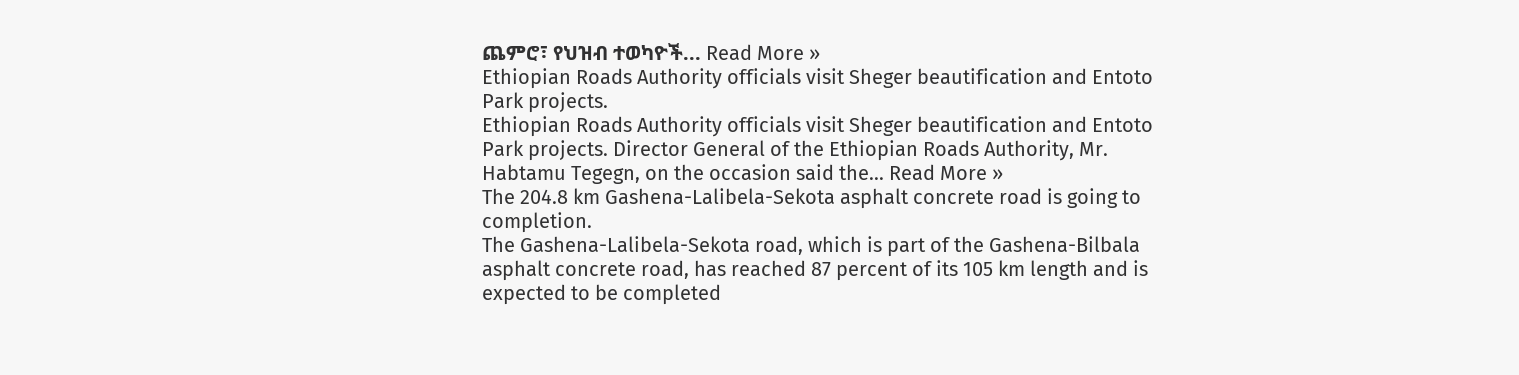ጨምሮ፣ የህዝብ ተወካዮች... Read More »
Ethiopian Roads Authority officials visit Sheger beautification and Entoto Park projects.
Ethiopian Roads Authority officials visit Sheger beautification and Entoto Park projects. Director General of the Ethiopian Roads Authority, Mr. Habtamu Tegegn, on the occasion said the... Read More »
The 204.8 km Gashena-Lalibela-Sekota asphalt concrete road is going to completion.
The Gashena-Lalibela-Sekota road, which is part of the Gashena-Bilbala asphalt concrete road, has reached 87 percent of its 105 km length and is expected to be completed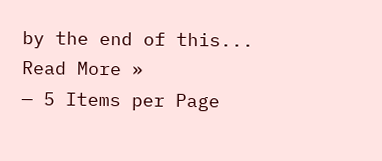by the end of this... Read More »
— 5 Items per Page